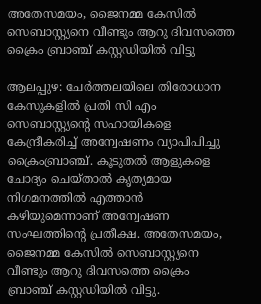അതേസമയം, ജൈനമ്മ കേസിൽ സെബാസ്റ്റ്യനെ വീണ്ടും ആറു ദിവസത്തെ ക്രൈം ബ്രാഞ്ച് കസ്റ്റഡിയിൽ വിട്ടു

ആലപ്പുഴ: ചേർത്തലയിലെ തിരോധാന കേസുകളിൽ പ്രതി സി എം സെബാസ്റ്റ്യന്‍റെ സഹായികളെ കേന്ദ്രീകരിച്ച് അന്വേഷണം വ്യാപിപിച്ചു ക്രൈംബ്രാഞ്ച്. കൂടുതൽ ആളുകളെ ചോദ്യം ചെയ്താൽ കൃത്യമായ നിഗമനത്തിൽ എത്താൻ കഴിയുമെന്നാണ് അന്വേഷണ സംഘത്തിന്‍റെ പ്രതീക്ഷ. അതേസമയം, ജൈനമ്മ കേസിൽ സെബാസ്റ്റ്യനെ വീണ്ടും ആറു ദിവസത്തെ ക്രൈം ബ്രാഞ്ച് കസ്റ്റഡിയിൽ വിട്ടു.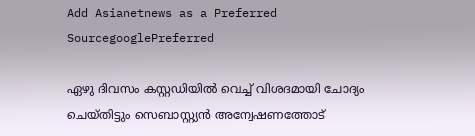Add Asianetnews as a Preferred SourcegooglePreferred

ഏഴു ദിവസം കസ്റ്റഡിയിൽ വെച്ച് വിശദമായി ചോദ്യം ചെയ്തിട്ടും സെബാസ്റ്റ്യൻ അന്വേഷണത്തോട്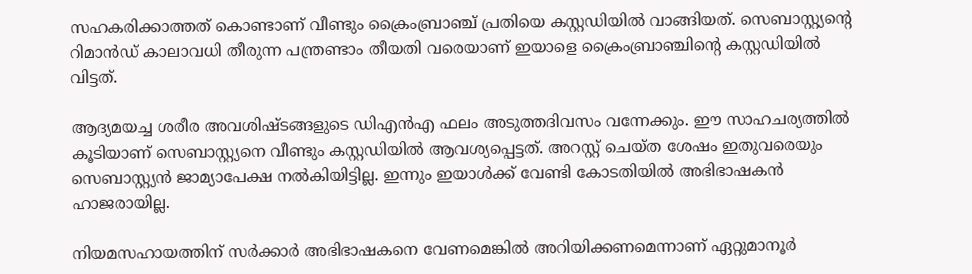സഹകരിക്കാത്തത് കൊണ്ടാണ് വീണ്ടും ക്രൈംബ്രാഞ്ച് പ്രതിയെ കസ്റ്റഡിയിൽ വാങ്ങിയത്. സെബാസ്റ്റ്യന്‍റെ റിമാൻഡ് കാലാവധി തീരുന്ന പന്ത്രണ്ടാം തീയതി വരെയാണ് ഇയാളെ ക്രൈംബ്രാഞ്ചിന്‍റെ കസ്റ്റഡിയിൽ വിട്ടത്.

ആദ്യമയച്ച ശരീര അവശിഷ്ടങ്ങളുടെ ഡിഎൻഎ ഫലം അടുത്തദിവസം വന്നേക്കും. ഈ സാഹചര്യത്തിൽ കൂടിയാണ് സെബാസ്റ്റ്യനെ വീണ്ടും കസ്റ്റഡിയിൽ ആവശ്യപ്പെട്ടത്. അറസ്റ്റ് ചെയ്ത ശേഷം ഇതുവരെയും സെബാസ്റ്റ്യൻ ജാമ്യാപേക്ഷ നൽകിയിട്ടില്ല. ഇന്നും ഇയാൾക്ക് വേണ്ടി കോടതിയിൽ അഭിഭാഷകൻ ഹാജരായില്ല.

നിയമസഹായത്തിന് സർക്കാർ അഭിഭാഷകനെ വേണമെങ്കിൽ അറിയിക്കണമെന്നാണ് ഏറ്റുമാനൂർ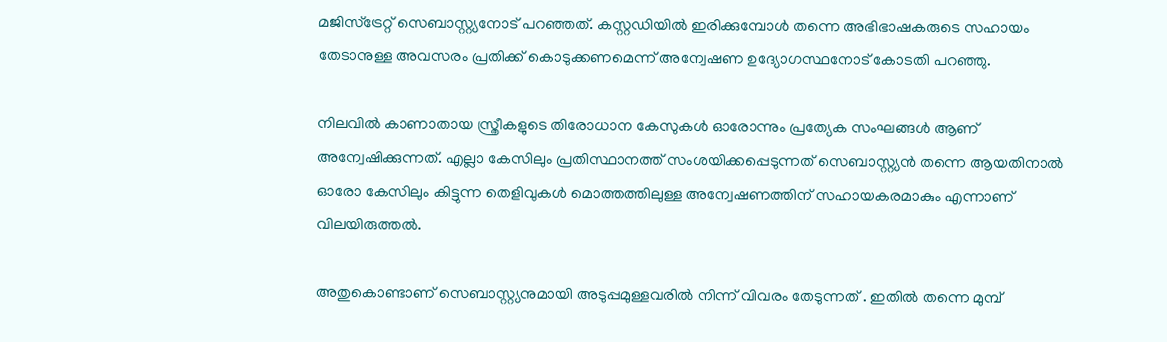മജിസ്ട്രേറ്റ് സെബാസ്റ്റ്യനോട് പറഞ്ഞത്. കസ്റ്റഡിയിൽ ഇരിക്കുമ്പോൾ തന്നെ അഭിഭാഷകരുടെ സഹായം തേടാനുള്ള അവസരം പ്രതിക്ക് കൊടുക്കണമെന്ന് അന്വേഷണ ഉദ്യോഗസ്ഥനോട് കോടതി പറഞ്ഞു.

നിലവിൽ കാണാതായ സ്ത്രീകളുടെ തിരോധാന കേസുകൾ ഓരോന്നും പ്രത്യേക സംഘങ്ങൾ ആണ് അന്വേഷിക്കുന്നത്. എല്ലാ കേസിലും പ്രതിസ്ഥാനത്ത് സംശയിക്കപ്പെടുന്നത് സെബാസ്റ്റ്യൻ തന്നെ ആയതിനാൽ ഓരോ കേസിലും കിട്ടുന്ന തെളിവുകൾ മൊത്തത്തിലുള്ള അന്വേഷണത്തിന് സഹായകരമാകും എന്നാണ് വിലയിരുത്തൽ.

അതുകൊണ്ടാണ് സെബാസ്റ്റ്യനുമായി അടുപ്പമുള്ളവരിൽ നിന്ന് വിവരം തേടുന്നത് . ഇതിൽ തന്നെ മുമ്പ്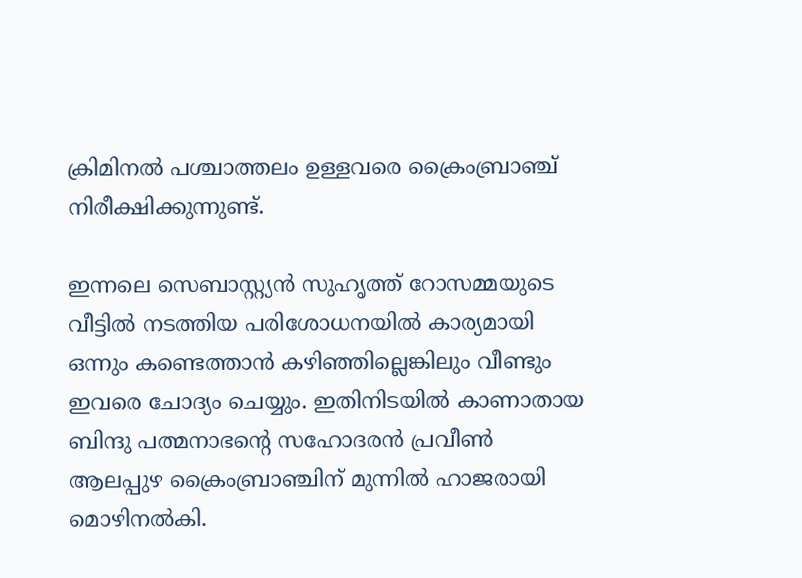ക്രിമിനൽ പശ്ചാത്തലം ഉള്ളവരെ ക്രൈംബ്രാഞ്ച് നിരീക്ഷിക്കുന്നുണ്ട്.

ഇന്നലെ സെബാസ്റ്റ്യൻ സുഹൃത്ത് റോസമ്മയുടെ വീട്ടിൽ നടത്തിയ പരിശോധനയിൽ കാര്യമായി ഒന്നും കണ്ടെത്താൻ കഴിഞ്ഞില്ലെങ്കിലും വീണ്ടും ഇവരെ ചോദ്യം ചെയ്യും. ഇതിനിടയിൽ കാണാതായ ബിന്ദു പത്മനാഭന്‍റെ സഹോദരൻ പ്രവീൺ ആലപ്പുഴ ക്രൈംബ്രാഞ്ചിന് മുന്നിൽ ഹാജരായി മൊഴിനൽകി.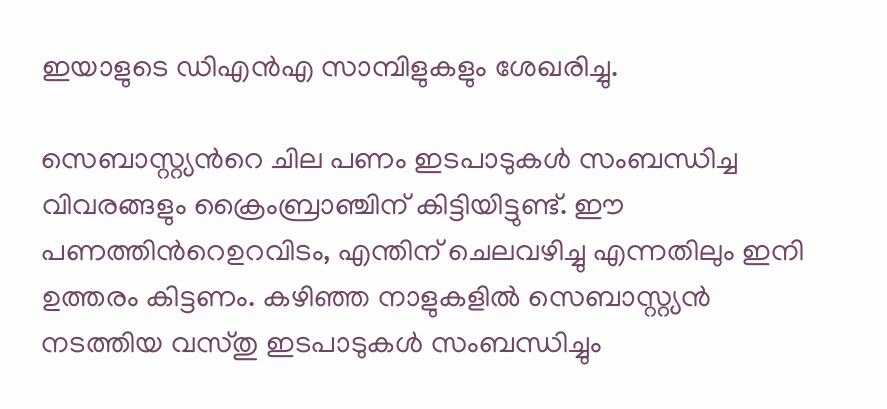ഇയാളുടെ ഡിഎൻഎ സാമ്പിളുകളും ശേഖരിച്ചു.

സെബാസ്റ്റ്യന്‍റെ ചില പണം ഇടപാടുകൾ സംബന്ധിച്ച വിവരങ്ങളും ക്രൈംബ്രാഞ്ചിന് കിട്ടിയിട്ടുണ്ട്. ഈ പണത്തിന്‍റെഉറവിടം, എന്തിന് ചെലവഴിച്ചു എന്നതിലും ഇനി ഉത്തരം കിട്ടണം. കഴിഞ്ഞ നാളുകളിൽ സെബാസ്റ്റ്യൻ നടത്തിയ വസ്തു ഇടപാടുകൾ സംബന്ധിച്ചും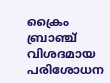ക്രൈം ബ്രാഞ്ച് വിശദമായ പരിശോധന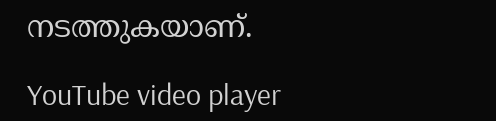നടത്തുകയാണ്.

YouTube video player